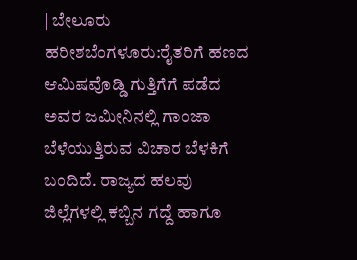| ಬೇಲೂರು ಹರೀಶಬೆಂಗಳೂರು:ರೈತರಿಗೆ ಹಣದ ಆಮಿಷವೊಡ್ಡಿ ಗುತ್ತಿಗೆಗೆ ಪಡೆದ ಅವರ ಜಮೀನಿನಲ್ಲಿ ಗಾಂಜಾ ಬೆಳೆಯುತ್ತಿರುವ ವಿಚಾರ ಬೆಳಕಿಗೆ ಬಂದಿದೆ. ರಾಜ್ಯದ ಹಲವು ಜಿಲ್ಲೆಗಳಲ್ಲಿ ಕಬ್ಬಿನ ಗದ್ದೆ ಹಾಗೂ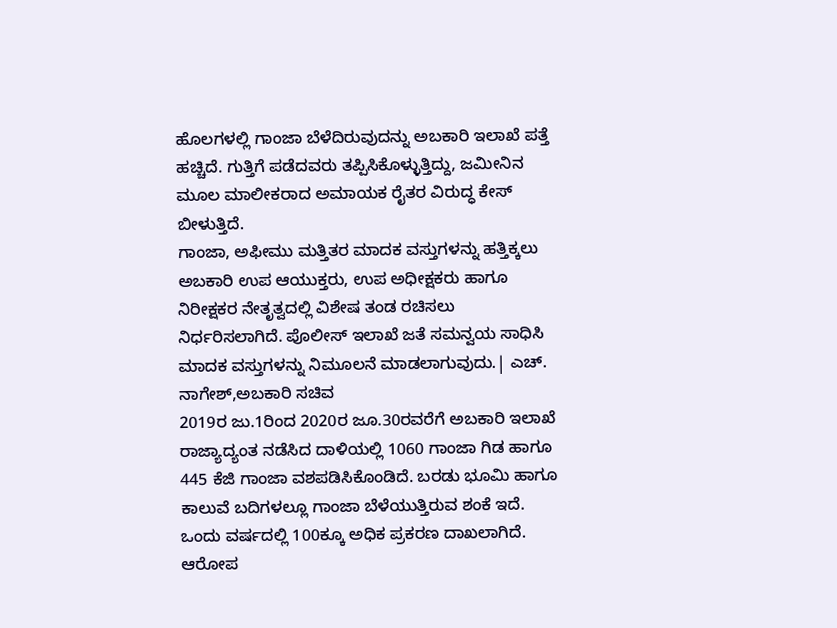ಹೊಲಗಳಲ್ಲಿ ಗಾಂಜಾ ಬೆಳೆದಿರುವುದನ್ನು ಅಬಕಾರಿ ಇಲಾಖೆ ಪತ್ತೆ ಹಚ್ಚಿದೆ. ಗುತ್ತಿಗೆ ಪಡೆದವರು ತಪ್ಪಿಸಿಕೊಳ್ಳುತ್ತಿದ್ದು, ಜಮೀನಿನ ಮೂಲ ಮಾಲೀಕರಾದ ಅಮಾಯಕ ರೈತರ ವಿರುದ್ಧ ಕೇಸ್ ಬೀಳುತ್ತಿದೆ.
ಗಾಂಜಾ, ಅಫೀಮು ಮತ್ತಿತರ ಮಾದಕ ವಸ್ತುಗಳನ್ನು ಹತ್ತಿಕ್ಕಲು ಅಬಕಾರಿ ಉಪ ಆಯುಕ್ತರು, ಉಪ ಅಧೀಕ್ಷಕರು ಹಾಗೂ ನಿರೀಕ್ಷಕರ ನೇತೃತ್ವದಲ್ಲಿ ವಿಶೇಷ ತಂಡ ರಚಿಸಲು ನಿರ್ಧರಿಸಲಾಗಿದೆ. ಪೊಲೀಸ್ ಇಲಾಖೆ ಜತೆ ಸಮನ್ವಯ ಸಾಧಿಸಿ ಮಾದಕ ವಸ್ತುಗಳನ್ನು ನಿಮೂಲನೆ ಮಾಡಲಾಗುವುದು.| ಎಚ್. ನಾಗೇಶ್,ಅಬಕಾರಿ ಸಚಿವ
2019ರ ಜು.1ರಿಂದ 2020ರ ಜೂ.30ರವರೆಗೆ ಅಬಕಾರಿ ಇಲಾಖೆ ರಾಜ್ಯಾದ್ಯಂತ ನಡೆಸಿದ ದಾಳಿಯಲ್ಲಿ 1060 ಗಾಂಜಾ ಗಿಡ ಹಾಗೂ 445 ಕೆಜಿ ಗಾಂಜಾ ವಶಪಡಿಸಿಕೊಂಡಿದೆ. ಬರಡು ಭೂಮಿ ಹಾಗೂ ಕಾಲುವೆ ಬದಿಗಳಲ್ಲೂ ಗಾಂಜಾ ಬೆಳೆಯುತ್ತಿರುವ ಶಂಕೆ ಇದೆ. ಒಂದು ವರ್ಷದಲ್ಲಿ 100ಕ್ಕೂ ಅಧಿಕ ಪ್ರಕರಣ ದಾಖಲಾಗಿದೆ. ಆರೋಪ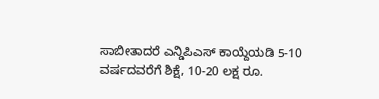ಸಾಬೀತಾದರೆ ಎನ್ಡಿಪಿಎಸ್ ಕಾಯ್ದೆಯಡಿ 5-10 ವರ್ಷದವರೆಗೆ ಶಿಕ್ಷೆ, 10-20 ಲಕ್ಷ ರೂ.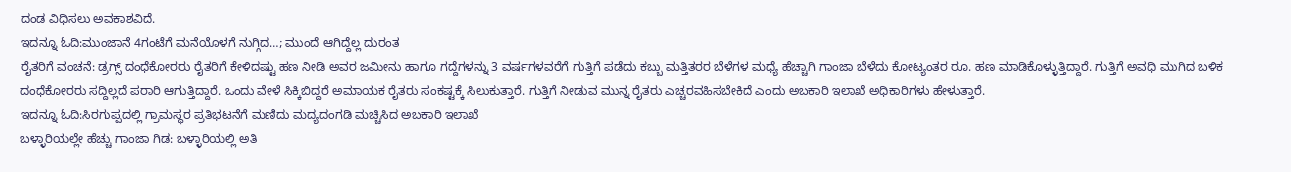ದಂಡ ವಿಧಿಸಲು ಅವಕಾಶವಿದೆ.
ಇದನ್ನೂ ಓದಿ:ಮುಂಜಾನೆ 4ಗಂಟೆಗೆ ಮನೆಯೊಳಗೆ ನುಗ್ಗಿದ…; ಮುಂದೆ ಆಗಿದ್ದೆಲ್ಲ ದುರಂತ
ರೈತರಿಗೆ ವಂಚನೆ: ಡ್ರಗ್ಸ್ ದಂಧೆಕೋರರು ರೈತರಿಗೆ ಕೇಳಿದಷ್ಟು ಹಣ ನೀಡಿ ಅವರ ಜಮೀನು ಹಾಗೂ ಗದ್ದೆಗಳನ್ನು 3 ವರ್ಷಗಳವರೆಗೆ ಗುತ್ತಿಗೆ ಪಡೆದು ಕಬ್ಬು ಮತ್ತಿತರರ ಬೆಳೆಗಳ ಮಧ್ಯೆ ಹೆಚ್ಚಾಗಿ ಗಾಂಜಾ ಬೆಳೆದು ಕೋಟ್ಯಂತರ ರೂ. ಹಣ ಮಾಡಿಕೊಳ್ಳುತ್ತಿದ್ದಾರೆ. ಗುತ್ತಿಗೆ ಅವಧಿ ಮುಗಿದ ಬಳಿಕ ದಂಧೆಕೋರರು ಸದ್ದಿಲ್ಲದೆ ಪರಾರಿ ಆಗುತ್ತಿದ್ದಾರೆ. ಒಂದು ವೇಳೆ ಸಿಕ್ಕಿಬಿದ್ದರೆ ಅಮಾಯಕ ರೈತರು ಸಂಕಷ್ಟಕ್ಕೆ ಸಿಲುಕುತ್ತಾರೆ. ಗುತ್ತಿಗೆ ನೀಡುವ ಮುನ್ನ ರೈತರು ಎಚ್ಚರವಹಿಸಬೇಕಿದೆ ಎಂದು ಅಬಕಾರಿ ಇಲಾಖೆ ಅಧಿಕಾರಿಗಳು ಹೇಳುತ್ತಾರೆ.
ಇದನ್ನೂ ಓದಿ:ಸಿರಗುಪ್ಪದಲ್ಲಿ ಗ್ರಾಮಸ್ಥರ ಪ್ರತಿಭಟನೆಗೆ ಮಣಿದು ಮದ್ಯದಂಗಡಿ ಮಚ್ಚಿಸಿದ ಅಬಕಾರಿ ಇಲಾಖೆ
ಬಳ್ಳಾರಿಯಲ್ಲೇ ಹೆಚ್ಚು ಗಾಂಜಾ ಗಿಡ: ಬಳ್ಳಾರಿಯಲ್ಲಿ ಅತಿ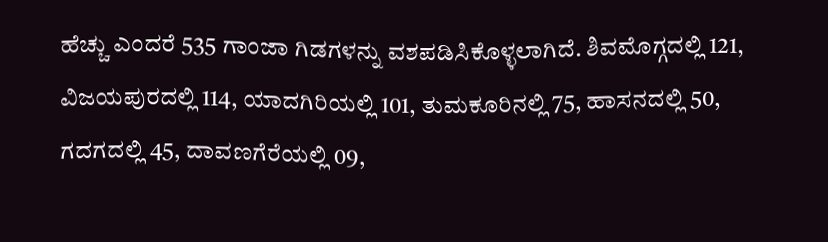ಹೆಚ್ಚು ಎಂದರೆ 535 ಗಾಂಜಾ ಗಿಡಗಳನ್ನು ವಶಪಡಿಸಿಕೊಳ್ಳಲಾಗಿದೆ. ಶಿವಮೊಗ್ಗದಲ್ಲಿ 121, ವಿಜಯಪುರದಲ್ಲಿ 114, ಯಾದಗಿರಿಯಲ್ಲಿ 101, ತುಮಕೂರಿನಲ್ಲಿ 75, ಹಾಸನದಲ್ಲಿ 50, ಗದಗದಲ್ಲಿ 45, ದಾವಣಗೆರೆಯಲ್ಲಿ 09,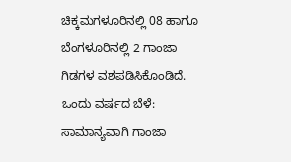ಚಿಕ್ಕಮಗಳೂರಿನಲ್ಲಿ 08 ಹಾಗೂ ಬೆಂಗಳೂರಿನಲ್ಲಿ 2 ಗಾಂಜಾ ಗಿಡಗಳ ವಶಪಡಿಸಿಕೊಂಡಿದೆ. ಒಂದು ವರ್ಷದ ಬೆಳೆ: ಸಾಮಾನ್ಯವಾಗಿ ಗಾಂಜಾ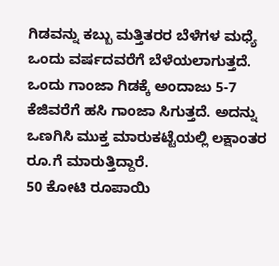ಗಿಡವನ್ನು ಕಬ್ಬು ಮತ್ತಿತರರ ಬೆಳೆಗಳ ಮಧ್ಯೆ ಒಂದು ವರ್ಷದವರೆಗೆ ಬೆಳೆಯಲಾಗುತ್ತದೆ. ಒಂದು ಗಾಂಜಾ ಗಿಡಕ್ಕೆ ಅಂದಾಜು 5-7 ಕೆಜಿವರೆಗೆ ಹಸಿ ಗಾಂಜಾ ಸಿಗುತ್ತದೆ. ಅದನ್ನು ಒಣಗಿಸಿ ಮುಕ್ತ ಮಾರುಕಟ್ಟೆಯಲ್ಲಿ ಲಕ್ಷಾಂತರ ರೂ.ಗೆ ಮಾರುತ್ತಿದ್ದಾರೆ.
50 ಕೋಟಿ ರೂಪಾಯಿ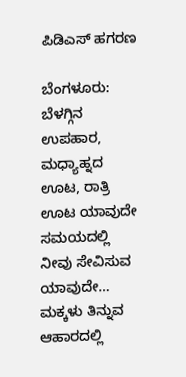ಪಿಡಿಎಸ್ ಹಗರಣ

ಬೆಂಗಳೂರು: ಬೆಳಗ್ಗಿನ ಉಪಹಾರ, ಮಧ್ಯಾಹ್ನದ ಊಟ, ರಾತ್ರಿ ಊಟ ಯಾವುದೇ ಸಮಯದಲ್ಲಿ ನೀವು ಸೇವಿಸುವ ಯಾವುದೇ…
ಮಕ್ಕಳು ತಿನ್ನುವ ಆಹಾರದಲ್ಲಿ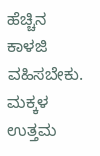ಹೆಚ್ಚಿನ ಕಾಳಜಿ ವಹಿಸಬೇಕು. ಮಕ್ಕಳ ಉತ್ತಮ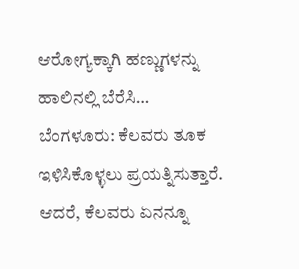ಆರೋಗ್ಯಕ್ಕಾಗಿ ಹಣ್ಣುಗಳನ್ನು ಹಾಲಿನಲ್ಲಿ ಬೆರೆಸಿ…
ಬೆಂಗಳೂರು: ಕೆಲವರು ತೂಕ ಇಳಿಸಿಕೊಳ್ಳಲು ಪ್ರಯತ್ನಿಸುತ್ತಾರೆ. ಆದರೆ, ಕೆಲವರು ಏನನ್ನೂ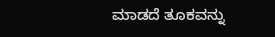ಮಾಡದೆ ತೂಕವನ್ನು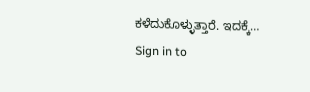ಕಳೆದುಕೊಳ್ಳುತ್ತಾರೆ. ಇದಕ್ಕೆ…
Sign in to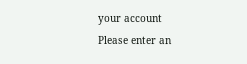your account
Please enter an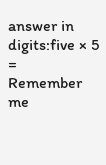answer in digits:five × 5 =
Remember me